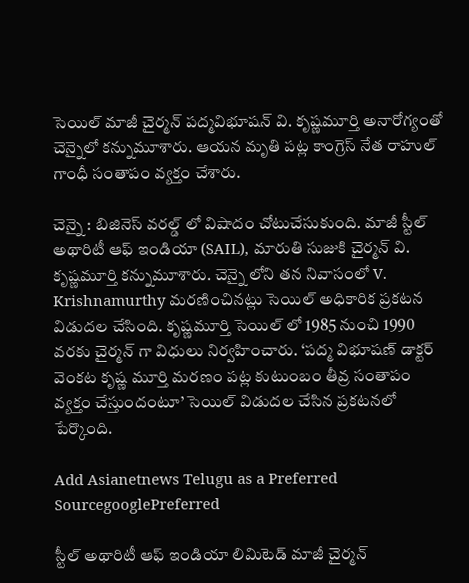సెయిల్ మాజీ చైర్మన్ పద్మవిభూషన్ వి. కృష్ణమూర్తి అనారోగ్యంతో చెన్నైలో కన్నుమూశారు. ఆయన మృతి పట్ల కాంగ్రెస్ నేత రాహుల్ గాంధీ సంతాపం వ్యక్తం చేశారు.

చెన్నై : బిజినెస్ వరల్డ్ లో విషాదం చోటుచేసుకుంది. మాజీ స్టీల్ అథారిటీ ఆఫ్ ఇండియా (SAIL), మారుతి సుజుకి చైర్మన్ వి. కృష్ణమూర్తి కన్నుమూశారు. చెన్నై లోని తన నివాసంలో V. Krishnamurthy మరణించినట్లు సెయిల్ అధికారిక ప్రకటన విడుదల చేసింది. కృష్ణమూర్తి సెయిల్ లో 1985 నుంచి 1990 వరకు చైర్మన్ గా విధులు నిర్వహించారు. ‘పద్మ విభూషణ్ డాక్టర్ వెంకట కృష్ణ మూర్తి మరణం పట్ల కుటుంబం తీవ్ర సంతాపం వ్యక్తం చేస్తుందంటూ’ సెయిల్ విడుదల చేసిన ప్రకటనలో పేర్కొంది.

Add Asianetnews Telugu as a Preferred SourcegooglePreferred

స్టీల్ అథారిటీ ఆఫ్ ఇండియా లిమిటెడ్ మాజీ చైర్మన్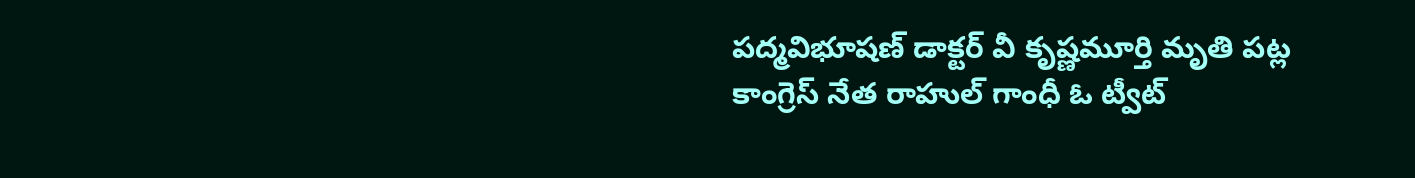పద్మవిభూషణ్ డాక్టర్ వీ కృష్ణమూర్తి మృతి పట్ల కాంగ్రెస్ నేత రాహుల్ గాంధీ ఓ ట్వీట్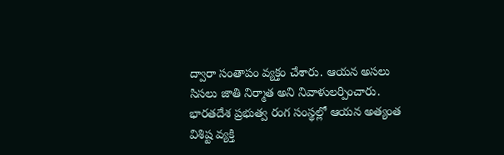ద్వారా సంతాపం వ్యక్తం చేశారు. ఆయన అసలు సిసలు జాతి నిర్మాత అని నివాళులర్పించారు. భారతదేశ ప్రభుత్వ రంగ సంస్థల్లో ఆయన అత్యంత విశిష్ట వ్యక్తి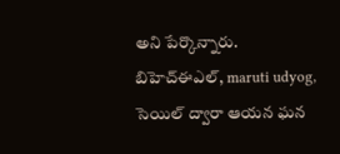అని పేర్కొన్నారు. బిహెచ్ఈఎల్, maruti udyog, సెయిల్ ద్వారా ఆయన ఘన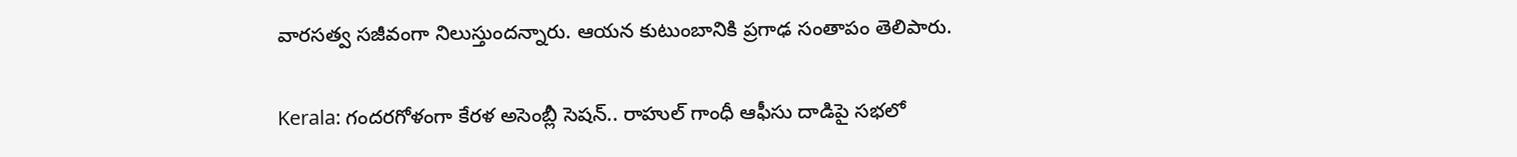వారసత్వ సజీవంగా నిలుస్తుందన్నారు. ఆయన కుటుంబానికి ప్రగాఢ సంతాపం తెలిపారు.

Kerala: గంద‌ర‌గోళంగా కేర‌ళ అసెంబ్లీ సెష‌న్‌.. రాహుల్ గాంధీ ఆఫీసు దాడిపై స‌భ‌లో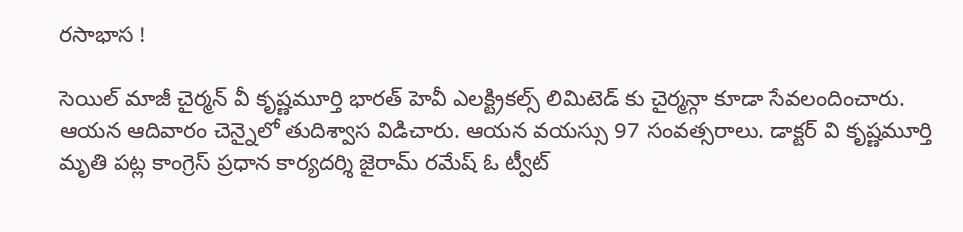ర‌సాభాస !

సెయిల్ మాజీ చైర్మన్ వీ కృష్ణమూర్తి భారత్ హెవీ ఎలక్ట్రికల్స్ లిమిటెడ్ కు చైర్మన్గా కూడా సేవలందించారు. ఆయన ఆదివారం చెన్నైలో తుదిశ్వాస విడిచారు. ఆయన వయస్సు 97 సంవత్సరాలు. డాక్టర్ వి కృష్ణమూర్తి మృతి పట్ల కాంగ్రెస్ ప్రధాన కార్యదర్శి జైరామ్ రమేష్ ఓ ట్వీట్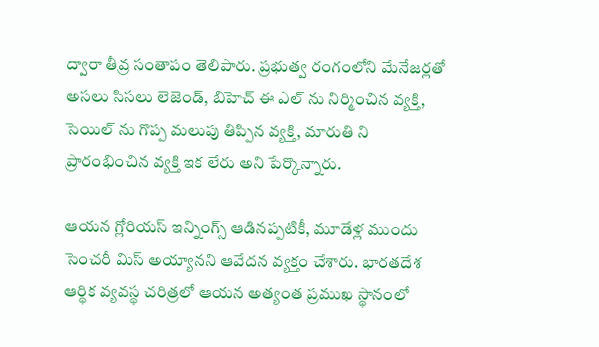ద్వారా తీవ్ర సంతాపం తెలిపారు. ప్రభుత్వ రంగంలోని మేనేజర్లతో అసలు సిసలు లెజెండ్, బిహెచ్ ఈ ఎల్ ను నిర్మించిన వ్యక్తి, సెయిల్ ను గొప్ప మలుపు తిప్పిన వ్యక్తి, మారుతి ని ప్రారంభించిన వ్యక్తి ఇక లేరు అని పేర్కొన్నారు.

ఆయన గ్లోరియస్ ఇన్నింగ్స్ ఆడినప్పటికీ, మూడేళ్ల ముందు సెంచరీ మిస్ అయ్యానని ఆవేదన వ్యక్తం చేశారు. భారతదేశ ఆర్థిక వ్యవస్థ చరిత్రలో ఆయన అత్యంత ప్రముఖ స్థానంలో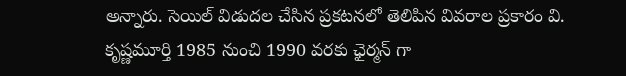అన్నారు. సెయిల్ విడుదల చేసిన ప్రకటనలో తెలిపిన వివరాల ప్రకారం వి. కృష్ణమూర్తి 1985 నుంచి 1990 వరకు ఛైర్మన్ గా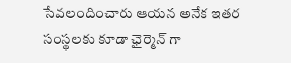సేవలందించారు ఆయన అనేక ఇతర సంస్థలకు కూడా ఛైర్మెన్ గా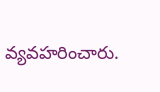వ్యవహరించారు.